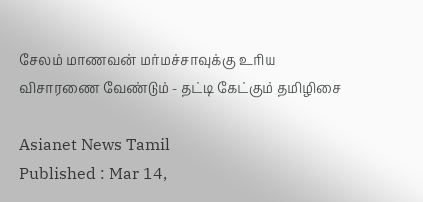சேலம் மாணவன் மர்மச்சாவுக்கு உரிய விசாரணை வேண்டும் - தட்டி கேட்கும் தமிழிசை

Asianet News Tamil
Published : Mar 14,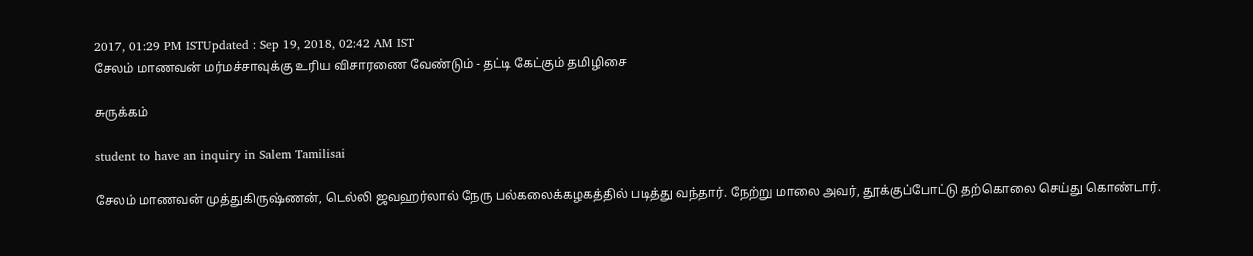2017, 01:29 PM ISTUpdated : Sep 19, 2018, 02:42 AM IST
சேலம் மாணவன் மர்மச்சாவுக்கு உரிய விசாரணை வேண்டும் - தட்டி கேட்கும் தமிழிசை

சுருக்கம்

student to have an inquiry in Salem Tamilisai

சேலம் மாணவன் முத்துகிருஷ்ணன், டெல்லி ஜவஹர்லால் நேரு பல்கலைக்கழகத்தில் படித்து வந்தார். நேற்று மாலை அவர், தூக்குப்போட்டு தற்கொலை செய்து கொண்டார்.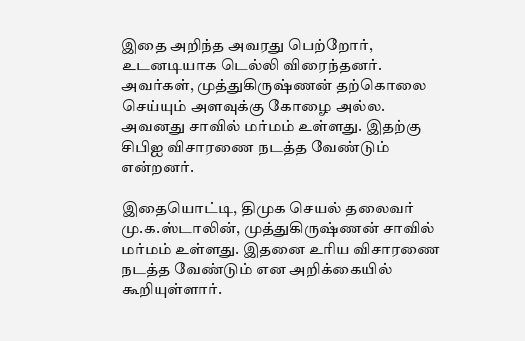இதை அறிந்த அவரது பெற்றோர், உடனடியாக டெல்லி விரைந்தனர். அவர்கள், முத்துகிருஷ்ணன் தற்கொலை செய்யும் அளவுக்கு கோழை அல்ல. அவனது சாவில் மர்மம் உள்ளது. இதற்கு சிபிஐ விசாரணை நடத்த வேண்டும் என்றனர்.

இதையொட்டி, திமுக செயல் தலைவர் மு.க.ஸ்டாலின், முத்துகிருஷ்ணன் சாவில் மர்மம் உள்ளது. இதனை உரிய விசாரணை நடத்த வேண்டும் என அறிக்கையில் கூறியுள்ளார்.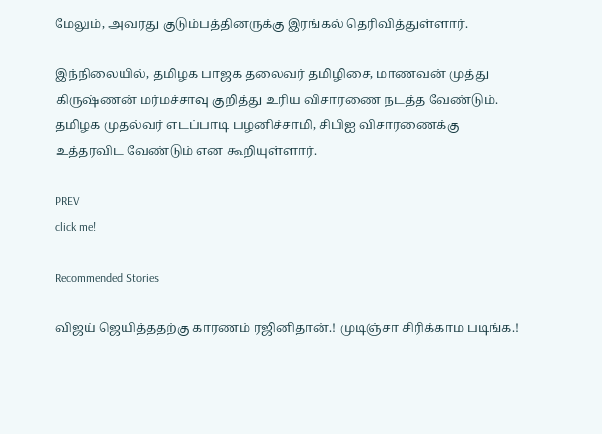மேலும், அவரது குடும்பத்தினருக்கு இரங்கல் தெரிவித்துள்ளார்.

இந்நிலையில், தமிழக பாஜக தலைவர் தமிழிசை, மாணவன் முத்து கிருஷ்ணன் மர்மச்சாவு குறித்து உரிய விசாரணை நடத்த வேண்டும். தமிழக முதல்வர் எடப்பாடி பழனிச்சாமி, சிபிஐ விசாரணைக்கு உத்தரவிட வேண்டும் என கூறியுள்ளார்.

PREV
click me!

Recommended Stories

விஜய் ஜெயித்ததற்கு காரணம் ரஜினிதான்.! முடிஞ்சா சிரிக்காம படிங்க.!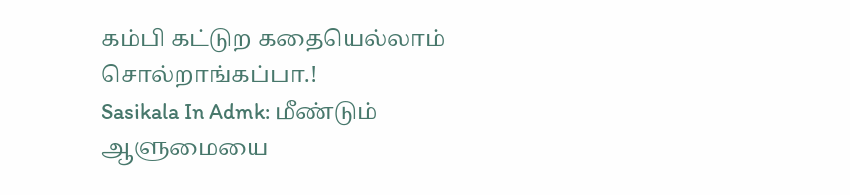கம்பி கட்டுற கதையெல்லாம் சொல்றாங்கப்பா.!
Sasikala In Admk: மீண்டும் ஆளுமையை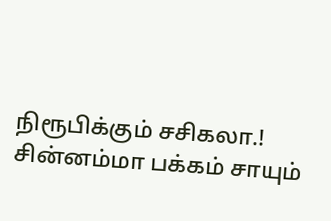நிரூபிக்கும் சசிகலா.! சின்னம்மா பக்கம் சாயும்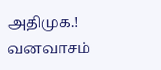அதிமுக.! வனவாசம்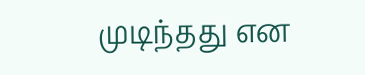முடிந்தது என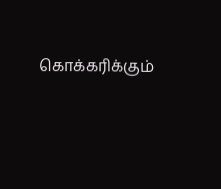கொக்கரிக்கும்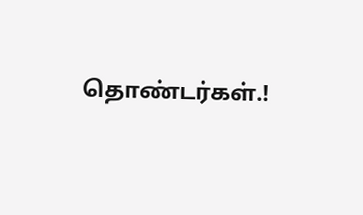தொண்டர்கள்.!